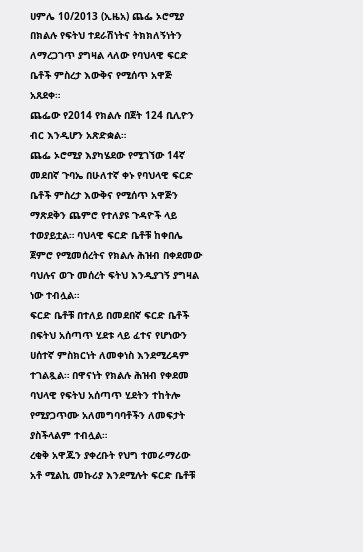ሀምሌ 10/2013 (ኢዜአ) ጨፌ ኦሮሚያ በክልሉ የፍትህ ተደራሽነትና ትክክለኝነትን ለማረጋገጥ ያግዛል ላለው የባህላዊ ፍርድ ቤቶች ምስረታ እውቅና የሚሰጥ አዋጅ አጸደቀ።
ጨፌው የ2014 የክልሉ በጀት 124 ቢሊዮን ብር እንዲሆን አጽድቋል።
ጨፌ ኦሮሚያ እያካሄደው የሚገኘው 14ኛ መደበኛ ጉባኤ በሁለተኛ ቀኑ የባህላዊ ፍርድ ቤቶች ምስረታ እውቅና የሚሰጥ አዋጅን ማጽደቅን ጨምሮ የተለያዩ ጉዳዮች ላይ ተወያይቷል። ባህላዊ ፍርድ ቤቶቹ ከቀበሌ ጀምሮ የሚመሰረትና የክልሉ ሕዝብ በቀደመው ባህሉና ወጉ መሰረት ፍትህ እንዲያገኝ ያግዛል ነው ተብሏል።
ፍርድ ቤቶቹ በተለይ በመደበኛ ፍርድ ቤቶች በፍትህ አሰጣጥ ሂደቱ ላይ ፈተና የሆነውን ሀሰተኛ ምስክርነት ለመቀነስ እንደሚረዳም ተገልጿል። በዋናነት የክልሉ ሕዝብ የቀደመ ባህላዊ የፍትህ አሰጣጥ ሂደትን ተከትሎ የሚያጋጥሙ አለመግባባቶችን ለመፍታት ያስችላልም ተብሏል።
ረቂቅ አዋጁን ያቀረቡት የህግ ተመራማሪው አቶ ሚልኪ መኩሪያ እንደሚሉት ፍርድ ቤቶቹ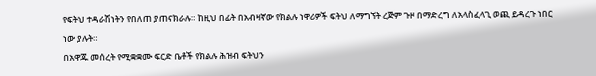የፍትህ ተዳራሽነትን የበለጠ ያጠናክራሉ። ከዚህ በፊት በአብዛኛው የክልሉ ነዋሪዎች ፍትህ ለማግኘት ረጅም ጉዞ በማድረግ ለአላስፈላጊ ወጪ ይዳረጉ ነበር ነው ያሉት።
በአዋጁ መሰረት የሚቋቋሙ ፍርድ ቤቶች የክልሉ ሕዝብ ፍትህን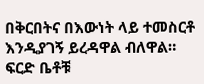በቅርበትና በእውነት ላይ ተመስርቶ እንዲያገኝ ይረዳዋል ብለዋል። ፍርድ ቤቶቹ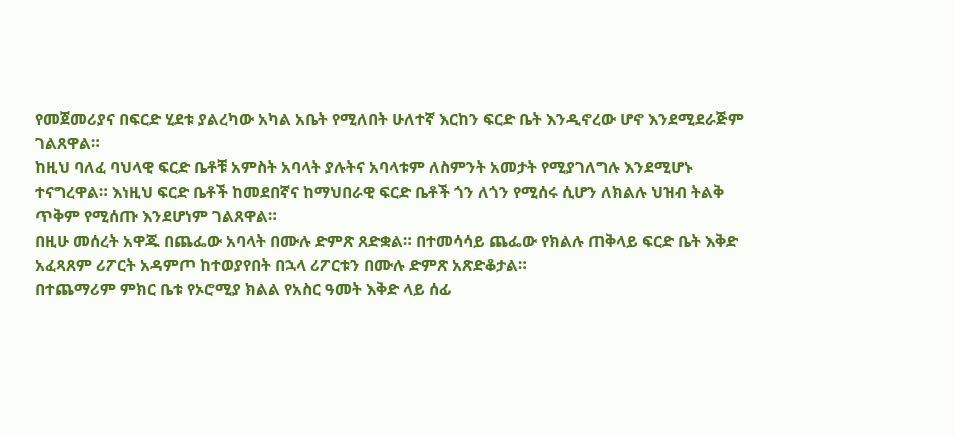የመጀመሪያና በፍርድ ሂደቱ ያልረካው አካል አቤት የሚለበት ሁለተኛ እርከን ፍርድ ቤት እንዲኖረው ሆኖ እንደሚደራጅም ገልጸዋል።
ከዚህ ባለፈ ባህላዊ ፍርድ ቤቶቹ አምስት አባላት ያሉትና አባላቱም ለስምንት አመታት የሚያገለግሉ እንደሚሆኑ ተናግረዋል። እነዚህ ፍርድ ቤቶች ከመደበኛና ከማህበራዊ ፍርድ ቤቶች ጎን ለጎን የሚሰሩ ሲሆን ለክልሉ ህዝብ ትልቅ ጥቅም የሚሰጡ እንደሆነም ገልጸዋል።
በዚሁ መሰረት አዋጁ በጨፌው አባላት በሙሉ ድምጽ ጸድቋል። በተመሳሳይ ጨፌው የክልሉ ጠቅላይ ፍርድ ቤት እቅድ አፈጻጸም ሪፖርት አዳምጦ ከተወያየበት በኋላ ሪፖርቱን በሙሉ ድምጽ አጽድቆታል።
በተጨማሪም ምክር ቤቱ የኦሮሚያ ክልል የአስር ዓመት እቅድ ላይ ሰፊ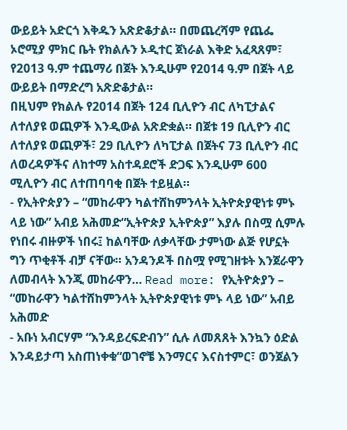ውይይት አድርጎ እቅዱን አጽድቆታል። በመጨረሻም የጨፌ ኦሮሚያ ምክር ቤት የክልሉን ኦዲተር ጀነራል እቅድ አፈጻጸም፣ የ2013 ዓ.ም ተጨማሪ በጀት እንዲሁም የ2014 ዓ.ም በጀት ላይ ውይይት በማድረግ አጽድቆታል።
በዚህም የክልሉ የ2014 በጀት 124 ቢሊዮን ብር ለካፒታልና ለተለያዩ ወጪዎች እንዲውል አጽድቋል። በጀቱ 19 ቢሊዮን ብር ለተለያዩ ወጪዎች፣ 29 ቢሊዮን ለካፒታል በጀትና 73 ቢሊዮን ብር ለወረዳዎችና ለከተማ አስተዳደሮች ድጋፍ እንዲሁም 600 ሚሊዮን ብር ለተጠባባቂ በጀት ተይዟል።
- የኢትዮጵያን – “መከራዋን ካልተሸከምንላት ኢትዮጵያዊነቱ ምኑ ላይ ነው” አብይ አሕመድ“ኢትዮጵያ ኢትዮጵያ” እያሉ በስሟ ሲምሉ የነበሩ ብዙዎች ነበሩ፤ ከልባቸው ለቃላቸው ታምነው ልጅ የሆኗት ግን ጥቂቶች ብቻ ናቸው። አንዳንዶች በስሟ የሚገዘቱት እንጀራዋን ለመብላት እንጂ መከራዋን… Read more: የኢትዮጵያን – “መከራዋን ካልተሸከምንላት ኢትዮጵያዊነቱ ምኑ ላይ ነው” አብይ አሕመድ
- አቡነ አብርሃም “እንዳይረፍድብን” ሲሉ ለመጸጸት እንኳን ዕድል እንዳይታጣ አስጠነቀቁ“ወገኖቼ እንማርና እናስተምር፣ ወንጀልን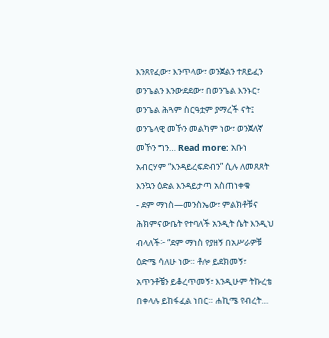እንጸየፈው፣ እንጥላው፣ ወንጀልን ተጸይፈን ወንጌልን እንውደደው፣ በወንጌል እንኑር፣ ወንጌል ሕጓም ስርዓቷም ያማረች ናት፤ ወንጌላዊ መኾን መልካም ነው፣ ወንጀለኛ መኾን ግን… Read more: አቡነ አብርሃም “እንዳይረፍድብን” ሲሉ ለመጸጸት እንኳን ዕድል እንዳይታጣ አስጠነቀቁ
- ደም ማነስ—መንስኤው፣ ምልክቶቹና ሕክምናውቤት የተባለች አንዲት ሴት እንዲህ ብላለች፦ “ደም ማነስ የያዘኝ በአሥራዎቹ ዕድሜ ሳለሁ ነው። ቶሎ ይደክመኝ፣ አጥንቶቼን ይቆረጥመኝ፣ እንዲሁም ትኩረቴ በቀላሉ ይከፋፈል ነበር። ሐኪሜ የብረት…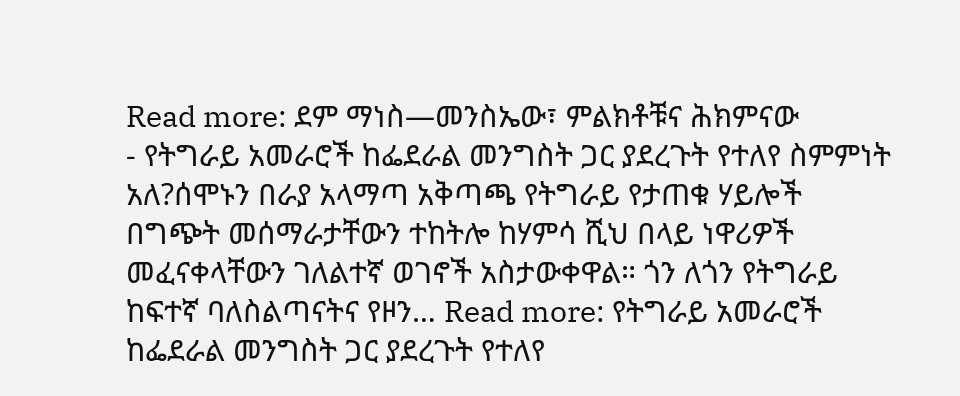Read more: ደም ማነስ—መንስኤው፣ ምልክቶቹና ሕክምናው
- የትግራይ አመራሮች ከፌደራል መንግስት ጋር ያደረጉት የተለየ ስምምነት አለ?ሰሞኑን በራያ አላማጣ አቅጣጫ የትግራይ የታጠቁ ሃይሎች በግጭት መሰማራታቸውን ተከትሎ ከሃምሳ ሺህ በላይ ነዋሪዎች መፈናቀላቸውን ገለልተኛ ወገኖች አስታውቀዋል። ጎን ለጎን የትግራይ ከፍተኛ ባለስልጣናትና የዞን… Read more: የትግራይ አመራሮች ከፌደራል መንግስት ጋር ያደረጉት የተለየ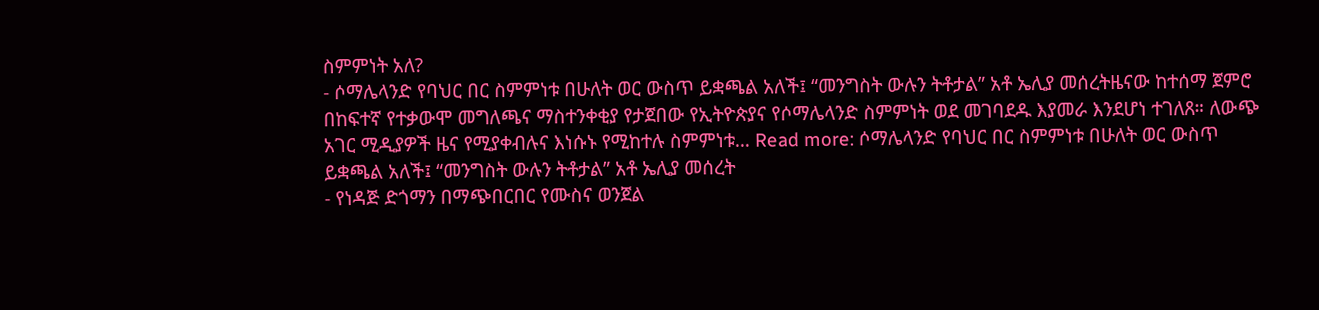ስምምነት አለ?
- ሶማሌላንድ የባህር በር ስምምነቱ በሁለት ወር ውስጥ ይቋጫል አለች፤ “መንግስት ውሉን ትቶታል” አቶ ኤሊያ መሰረትዜናው ከተሰማ ጀምሮ በከፍተኛ የተቃውሞ መግለጫና ማስተንቀቂያ የታጀበው የኢትዮጵያና የሶማሌላንድ ስምምነት ወደ መገባደዱ እያመራ እንደሆነ ተገለጸ። ለውጭ አገር ሚዲያዎች ዜና የሚያቀብሉና እነሱኑ የሚከተሉ ስምምነቱ… Read more: ሶማሌላንድ የባህር በር ስምምነቱ በሁለት ወር ውስጥ ይቋጫል አለች፤ “መንግስት ውሉን ትቶታል” አቶ ኤሊያ መሰረት
- የነዳጅ ድጎማን በማጭበርበር የሙስና ወንጀል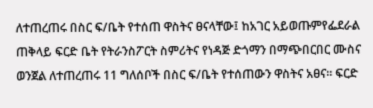ለተጠረጠሩ በስር ፍ/ቤት የተሰጠ ዋስትና ፀናላቸው፤ ከአገር አይወጡምየፌደራል ጠቅላይ ፍርድ ቤት የትራንስፖርት ስምሪትና የነዳጅ ድጎማን በማጭበርበር ሙስና ወንጀል ለተጠረጠሩ 11 ግለሰቦች በስር ፍ/ቤት የተሰጠውን ዋስትና አፀና። ፍርድ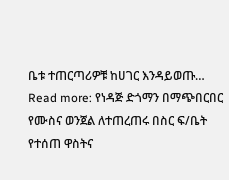ቤቱ ተጠርጣሪዎቹ ከሀገር እንዳይወጡ… Read more: የነዳጅ ድጎማን በማጭበርበር የሙስና ወንጀል ለተጠረጠሩ በስር ፍ/ቤት የተሰጠ ዋስትና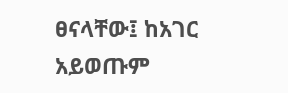ፀናላቸው፤ ከአገር አይወጡም